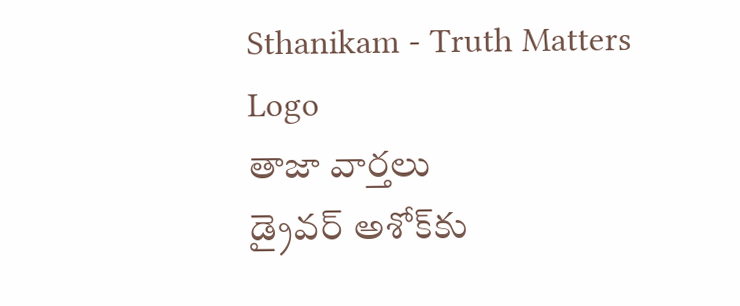Sthanikam - Truth Matters
Logo
తాజా వార్తలు
డ్రైవర్ అశోక్‌కు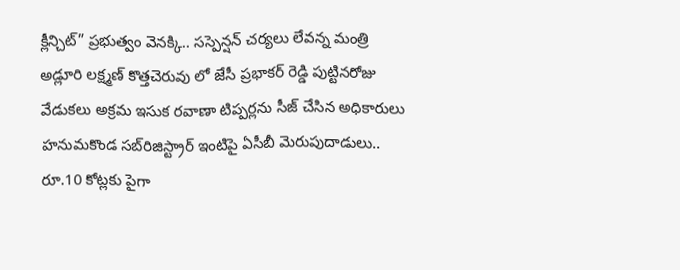క్లీన్చిట్” ప్రభుత్వం వెనక్కి.. సస్పెన్షన్ చర్యలు లేవన్న మంత్రి అడ్లూరి లక్ష్మణ్ కొత్తచెరువు లో జేసీ ప్రభాకర్ రెడ్డి పుట్టినరోజు వేడుకలు అక్రమ ఇసుక రవాణా టిప్పర్లను సీజ్ చేసిన అధికారులు హనుమకొండ సబ్‌రిజిస్ట్రార్ ఇంటిపై ఏసీబీ మెరుపుదాడులు.. రూ.10 కోట్లకు పైగా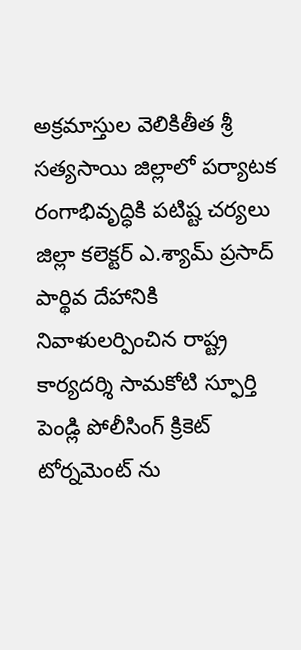అక్రమాస్తుల వెలికితీత శ్రీ సత్యసాయి జిల్లాలో పర్యాటక రంగాభివృద్ధికి పటిష్ట చర్యలు జిల్లా కలెక్టర్ ఎ.శ్యామ్ ప్రసాద్ పార్థివ దేహానికి నివాళులర్పించిన రాష్ట్ర కార్యదర్శి సామకోటి స్ఫూర్తి పెండ్లి పోలీసింగ్ క్రికెట్ టోర్నమెంట్ ను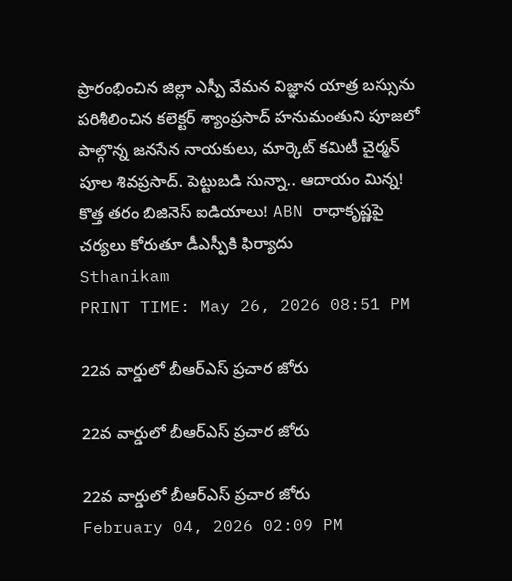ప్రారంభించిన జిల్లా ఎస్పీ వేమన విజ్ఞాన యాత్ర బస్సును పరిశీలించిన కలెక్టర్ శ్యాంప్రసాద్ హనుమంతుని పూజలో పాల్గొన్న జనసేన నాయకులు, మార్కెట్ కమిటీ చైర్మన్ పూల శివప్రసాద్. పెట్టుబడి సున్నా.. ఆదాయం మిన్న! కొత్త తరం బిజినెస్ ఐడియాలు! ABN రాధాకృష్ణపై చర్యలు కోరుతూ డీఎస్పీకి ఫిర్యాదు
Sthanikam
PRINT TIME: May 26, 2026 08:51 PM

22వ వార్డులో బీఆర్ఎస్ ప్రచార జోరు

22వ వార్డులో బీఆర్ఎస్ ప్రచార జోరు

22వ వార్డులో బీఆర్ఎస్ ప్రచార జోరు
February 04, 2026 02:09 PM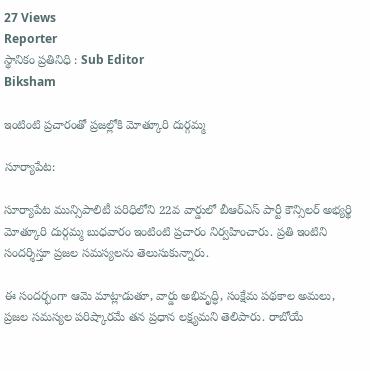27 Views
Reporter
స్థానికం ప్రతినిధి : Sub Editor
Biksham

ఇంటింటి ప్రచారంతో ప్రజల్లోకి మోత్కూరి దుర్గమ్మ

సూర్యాపేట:

సూర్యాపేట మున్సిపాలిటీ పరిధిలోని 22వ వార్డులో బీఆర్ఎస్ పార్టీ కౌన్సిలర్ అభ్యర్థి మోత్కూరి దుర్గమ్మ బుధవారం ఇంటింటి ప్రచారం నిర్వహించారు. ప్రతి ఇంటిని సందర్శిస్తూ ప్రజల సమస్యలను తెలుసుకున్నారు.

ఈ సందర్భంగా ఆమె మాట్లాడుతూ, వార్డు అభివృద్ధి, సంక్షేమ పథకాల అమలు, ప్రజల సమస్యల పరిష్కారమే తన ప్రధాన లక్ష్యమని తెలిపారు. రాబోయే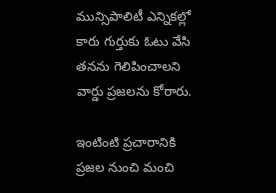మున్సిపాలిటీ ఎన్నికల్లో కారు గుర్తుకు ఓటు వేసి తనను గెలిపించాలని వార్డు ప్రజలను కోరారు.

ఇంటింటి ప్రచారానికి ప్రజల నుంచి మంచి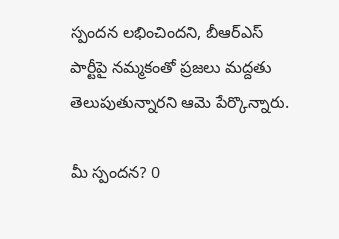స్పందన లభించిందని, బీఆర్ఎస్ పార్టీపై నమ్మకంతో ప్రజలు మద్దతు తెలుపుతున్నారని ఆమె పేర్కొన్నారు.

మీ స్పందన? 0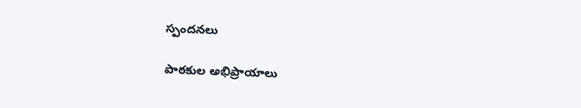స్పందనలు

పాఠకుల అభిప్రాయాలు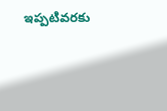ఇప్పటివరకు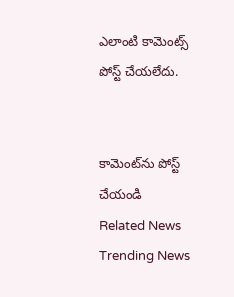ఎలాంటి కామెంట్స్ పోస్ట్ చేయలేదు.


కామెంట్‌ను పోస్ట్ చేయండి
Related News
Trending News